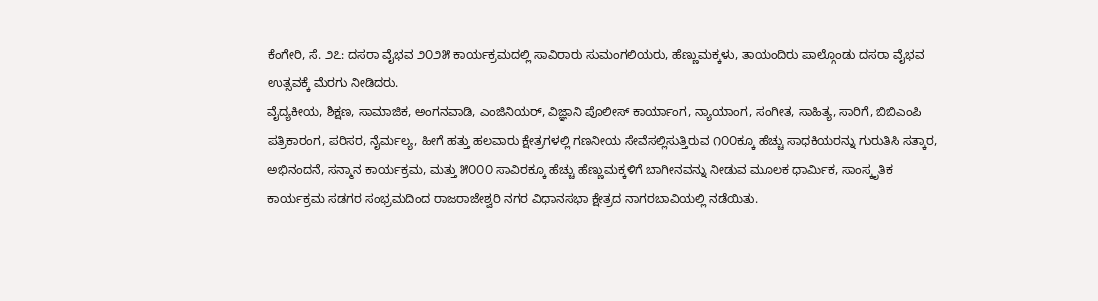ಕೆಂಗೇರಿ, ಸೆ. ೨೭: ದಸರಾ ವೈಭವ ೨೦೨೫ ಕಾರ್ಯಕ್ರಮದಲ್ಲಿ ಸಾವಿರಾರು ಸುಮಂಗಲಿಯರು, ಹೆಣ್ಣುಮಕ್ಕಳು, ತಾಯಂದಿರು ಪಾಲ್ಗೊಂಡು ದಸರಾ ವೈಭವ ಉತ್ಸವಕ್ಕೆ ಮೆರಗು ನೀಡಿದರು.
ವೈದ್ಯಕೀಯ, ಶಿಕ್ಷಣ, ಸಾಮಾಜಿಕ, ಅಂಗನವಾಡಿ, ಎಂಜಿನಿಯರ್, ವಿಜ್ಞಾನಿ ಪೊಲೀಸ್ ಕಾರ್ಯಾಂಗ, ನ್ಯಾಯಾಂಗ, ಸಂಗೀತ, ಸಾಹಿತ್ಯ, ಸಾರಿಗೆ, ಬಿಬಿಎಂಪಿ ಪತ್ರಿಕಾರಂಗ, ಪರಿಸರ, ನೈರ್ಮಲ್ಯ, ಹೀಗೆ ಹತ್ತು ಹಲವಾರು ಕ್ಷೇತ್ರಗಳಲ್ಲಿ ಗಣನೀಯ ಸೇವೆಸಲ್ಲಿಸುತ್ತಿರುವ ೧೦೦ಕ್ಕೂ ಹೆಚ್ಚು ಸಾಧಕಿಯರನ್ನು ಗುರುತಿಸಿ ಸತ್ಕಾರ, ಅಭಿನಂದನೆ, ಸನ್ಮಾನ ಕಾರ್ಯಕ್ರಮ, ಮತ್ತು ೫೦೦೦ ಸಾವಿರಕ್ಕೂ ಹೆಚ್ಚು ಹೆಣ್ಣುಮಕ್ಕಳಿಗೆ ಬಾಗೀನವನ್ನು ನೀಡುವ ಮೂಲಕ ಧಾರ್ಮಿಕ, ಸಾಂಸ್ಕೃತಿಕ ಕಾರ್ಯಕ್ರಮ ಸಡಗರ ಸಂಭ್ರಮದಿಂದ ರಾಜರಾಜೇಶ್ವರಿ ನಗರ ವಿಧಾನಸಭಾ ಕ್ಷೇತ್ರದ ನಾಗರಬಾವಿಯಲ್ಲಿ ನಡೆಯಿತು.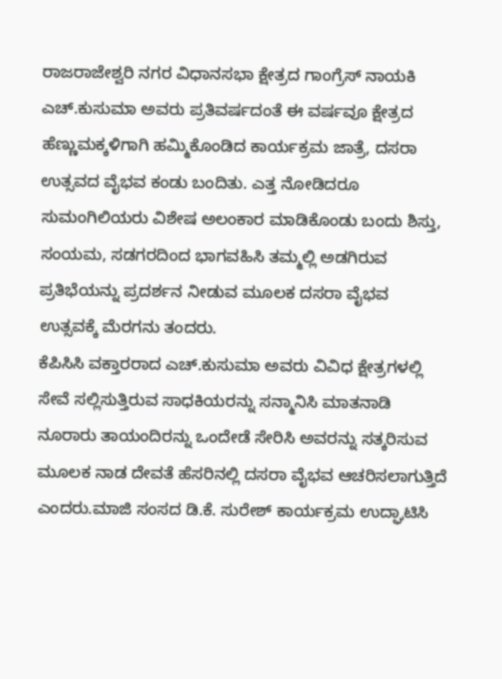ರಾಜರಾಜೇಶ್ವರಿ ನಗರ ವಿಧಾನಸಭಾ ಕ್ಷೇತ್ರದ ಗಾಂಗ್ರೆಸ್ ನಾಯಕಿ ಎಚ್.ಕುಸುಮಾ ಅವರು ಪ್ರತಿವರ್ಷದಂತೆ ಈ ವರ್ಷವೂ ಕ್ಷೇತ್ರದ ಹೆಣ್ಣುಮಕ್ಕಳಿಗಾಗಿ ಹಮ್ಮಿಕೊಂಡಿದ ಕಾರ್ಯಕ್ರಮ ಜಾತ್ರೆ, ದಸರಾ ಉತ್ಸವದ ವೈಭವ ಕಂಡು ಬಂದಿತು. ಎತ್ತ ನೋಡಿದರೂ ಸುಮಂಗಿಲಿಯರು ವಿಶೇಷ ಅಲಂಕಾರ ಮಾಡಿಕೊಂಡು ಬಂದು ಶಿಸ್ತು, ಸಂಯಮ, ಸಡಗರದಿಂದ ಭಾಗವಹಿಸಿ ತಮ್ಮಲ್ಲಿ ಅಡಗಿರುವ ಪ್ರತಿಭೆಯನ್ನು ಪ್ರದರ್ಶನ ನೀಡುವ ಮೂಲಕ ದಸರಾ ವೈಭವ ಉತ್ಸವಕ್ಕೆ ಮೆರಗನು ತಂದರು.
ಕೆಪಿಸಿಸಿ ವಕ್ತಾರರಾದ ಎಚ್.ಕುಸುಮಾ ಅವರು ವಿವಿಧ ಕ್ಷೇತ್ರಗಳಲ್ಲಿ ಸೇವೆ ಸಲ್ಲಿಸುತ್ತಿರುವ ಸಾಧಕಿಯರನ್ನು ಸನ್ಮಾನಿಸಿ ಮಾತನಾಡಿ ನೂರಾರು ತಾಯಂದಿರನ್ನು ಒಂದೇಡೆ ಸೇರಿಸಿ ಅವರನ್ನು ಸತ್ಕರಿಸುವ ಮೂಲಕ ನಾಡ ದೇವತೆ ಹೆಸರಿನಲ್ಲಿ ದಸರಾ ವೈಭವ ಆಚರಿಸಲಾಗುತ್ತಿದೆ ಎಂದರು.ಮಾಜಿ ಸಂಸದ ಡಿ.ಕೆ. ಸುರೇಶ್ ಕಾರ್ಯಕ್ರಮ ಉದ್ಘಾಟಿಸಿ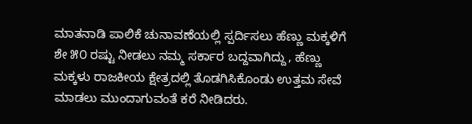ಮಾತನಾಡಿ ಪಾಲಿಕೆ ಚುನಾವಣೆಯಲ್ಲಿ ಸ್ಪರ್ದಿಸಲು ಹೆಣ್ಣು ಮಕ್ಕಳಿಗೆ ಶೇ ೫೦ ರಷ್ಟು ನೀಡಲು ನಮ್ಮ ಸರ್ಕಾರ ಬದ್ದವಾಗಿದ್ದು, ಹೆಣ್ಣು ಮಕ್ಕಳು ರಾಜಕೀಯ ಕ್ಷೇತ್ರದಲ್ಲಿ ತೊಡಗಿಸಿಕೊಂಡು ಉತ್ತಮ ಸೇವೆ ಮಾಡಲು ಮುಂದಾಗುವಂತೆ ಕರೆ ನೀಡಿದರು.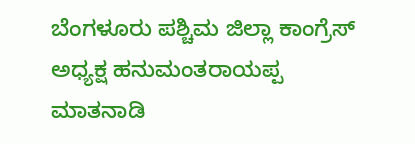ಬೆಂಗಳೂರು ಪಶ್ಚಿಮ ಜಿಲ್ಲಾ ಕಾಂಗ್ರೆಸ್ ಅಧ್ಯಕ್ಷ ಹನುಮಂತರಾಯಪ್ಪ ಮಾತನಾಡಿ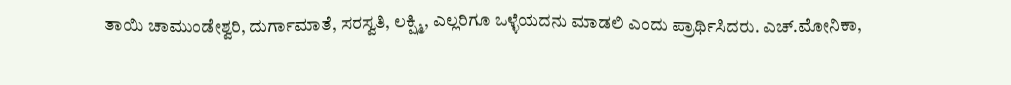ತಾಯಿ ಚಾಮುಂಡೇಶ್ವರಿ, ದುರ್ಗಾಮಾತೆ, ಸರಸ್ವತಿ, ಲಕ್ಷ್ಮಿ, ಎಲ್ಲರಿಗೂ ಒಳ್ಳೆಯದನು ಮಾಡಲಿ ಎಂದು ಪ್ರಾರ್ಥಿಸಿದರು. ಎಚ್.ಮೋನಿಕಾ,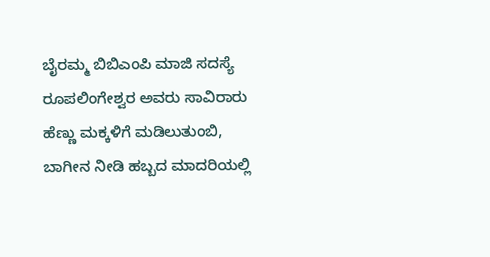ಬೈರಮ್ಮ ಬಿಬಿಎಂಪಿ ಮಾಜಿ ಸದಸ್ಯೆ ರೂಪಲಿಂಗೇಶ್ವರ ಅವರು ಸಾವಿರಾರು ಹೆಣ್ಣು ಮಕ್ಕಳಿಗೆ ಮಡಿಲುತುಂಬಿ, ಬಾಗೀನ ನೀಡಿ ಹಬ್ಬದ ಮಾದರಿಯಲ್ಲಿ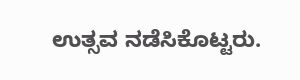ಉತ್ಸವ ನಡೆಸಿಕೊಟ್ಟರು.